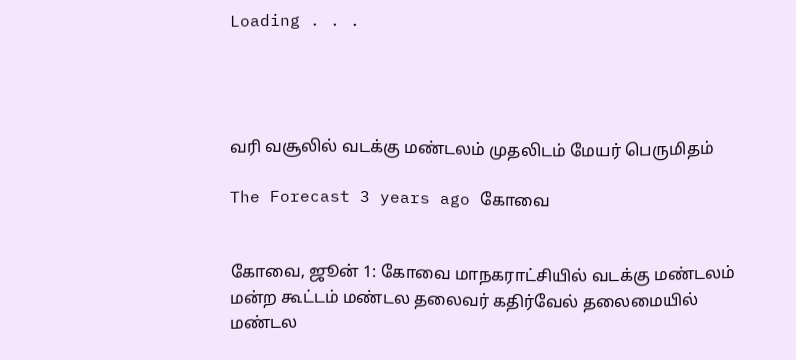Loading . . .




வரி வசூலில் வடக்கு மண்டலம் முதலிடம் மேயர் பெருமிதம்

The Forecast 3 years ago கோவை


கோவை, ஜூன் 1: கோவை மாநகராட்சியில் வடக்கு மண்டலம் மன்ற கூட்டம் மண்டல தலைவர் கதிர்வேல் தலைமையில் மண்டல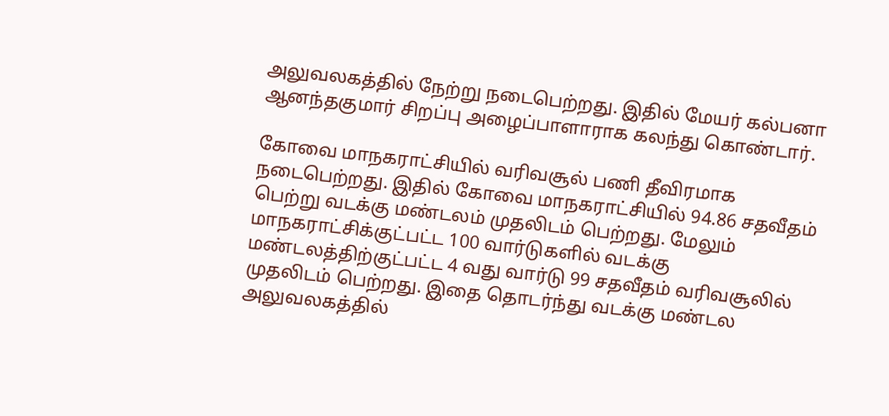அலுவலகத்தில் நேற்று நடைபெற்றது. இதில் மேயர் கல்பனா ஆனந்தகுமார் சிறப்பு அழைப்பாளாராக கலந்து கொண்டார்.

கோவை மாநகராட்சியில் வரிவசூல் பணி தீவிரமாக நடைபெற்றது. இதில் கோவை மாநகராட்சியில் 94.86 சதவீதம் பெற்று வடக்கு மண்டலம் முதலிடம் பெற்றது. மேலும் மாநகராட்சிக்குட்பட்ட 100 வார்டுகளில் வடக்கு மண்டலத்திற்குட்பட்ட 4 வது வார்டு 99 சதவீதம் வரிவசூலில் முதலிடம் பெற்றது. இதை தொடர்ந்து வடக்கு மண்டல அலுவலகத்தில்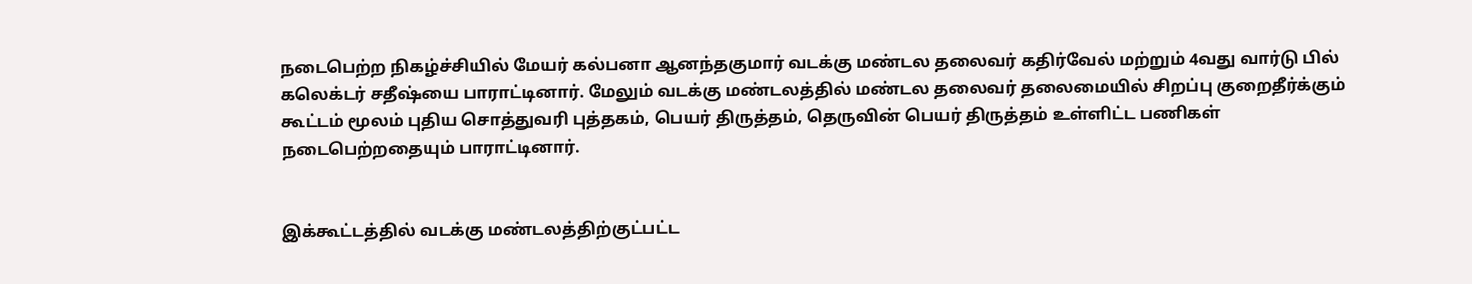நடைபெற்ற நிகழ்ச்சியில் மேயர் கல்பனா ஆனந்தகுமார் வடக்கு மண்டல தலைவர் கதிர்வேல் மற்றும் 4வது வார்டு பில் கலெக்டர் சதீஷ்யை பாராட்டினார். மேலும் வடக்கு மண்டலத்தில் மண்டல தலைவர் தலைமையில் சிறப்பு குறைதீர்க்கும் கூட்டம் மூலம் புதிய சொத்துவரி புத்தகம், பெயர் திருத்தம், தெருவின் பெயர் திருத்தம் உள்ளிட்ட பணிகள் நடைபெற்றதையும் பாராட்டினார்.


இக்கூட்டத்தில் வடக்கு மண்டலத்திற்குட்பட்ட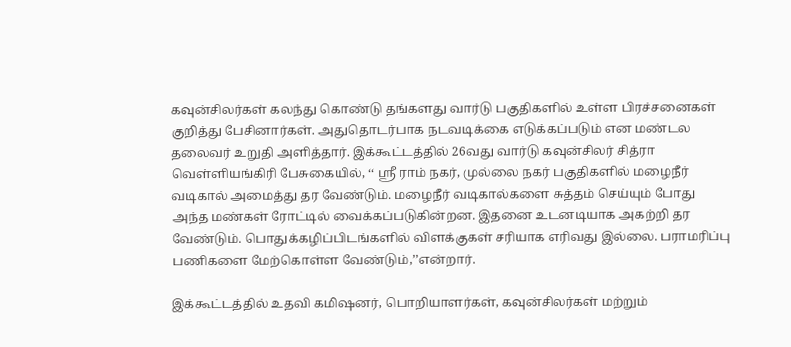கவுன்சிலர்கள் கலந்து கொண்டு தங்களது வார்டு பகுதிகளில் உள்ள பிரச்சனைகள் குறித்து பேசினார்கள். அதுதொடர்பாக நடவடிக்கை எடுக்கப்படும் என மண்டல தலைவர் உறுதி அளித்தார். இக்கூட்டத்தில் 26வது வார்டு கவுன்சிலர் சித்ரா வெள்ளியங்கிரி பேசுகையில், ‘‘ ஸ்ரீ ராம் நகர், முல்லை நகர் பகுதிகளில் மழைநீர் வடிகால் அமைத்து தர வேண்டும். மழைநீர் வடிகால்களை சுத்தம் செய்யும் போது அந்த மண்கள் ரோட்டில் வைக்கப்படுகின்றன. இதனை உடனடியாக அகற்றி தர வேண்டும். பொதுக்கழிப்பிடங்களில் விளக்குகள் சரியாக எரிவது இல்லை. பராமரிப்பு பணிகளை மேற்கொள்ள வேண்டும்,’’என்றார்.

இக்கூட்டத்தில் உதவி கமிஷனர், பொறியாளர்கள், கவுன்சிலர்கள் மற்றும்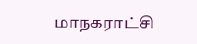மாநகராட்சி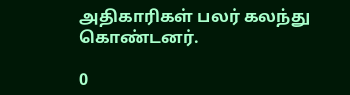அதிகாரிகள் பலர் கலந்து கொண்டனர்.

0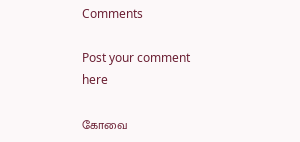Comments

Post your comment here

கோவை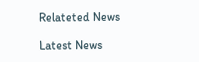Relateted News

Latest News